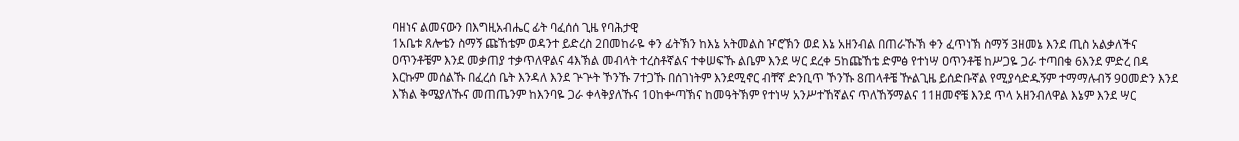ባዘነና ልመናውን በእግዚአብሔር ፊት ባፈሰሰ ጊዜ የባሕታዊ
1አቤቱ ጸሎቴን ስማኝ ጩኸቴም ወዳንተ ይድረስ 2በመከራዬ ቀን ፊትኽን ከእኔ አትመልስ ዦሮኽን ወደ እኔ አዘንብል በጠራኹኽ ቀን ፈጥነኽ ስማኝ 3ዘመኔ እንደ ጢስ አልቃለችና ዐጥንቶቼም እንደ መቃጠያ ተቃጥለዋልና 4እኽል መብላት ተረስቶኛልና ተቀሠፍኹ ልቤም እንደ ሣር ደረቀ 5ከጩኸቴ ድምፅ የተነሣ ዐጥንቶቼ ከሥጋዬ ጋራ ተጣበቁ 6እንደ ምድረ በዳ እርኩም መሰልኹ በፈረሰ ቤት እንዳለ እንደ ጕጕት ኾንኹ 7ተጋኹ በሰገነትም እንደሚኖር ብቸኛ ድንቢጥ ኾንኹ 8ጠላቶቼ ዅልጊዜ ይሰድቡኛል የሚያሳድዱኝም ተማማሉብኝ 9ዐመድን እንደ እኽል ቅሜያለኹና መጠጤንም ከእንባዬ ጋራ ቀላቅያለኹና 10ከቍጣኽና ከመዓትኽም የተነሣ አንሥተኸኛልና ጥለኸኝማልና 11ዘመኖቼ እንደ ጥላ አዘንብለዋል እኔም እንደ ሣር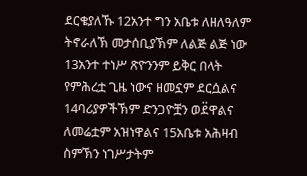ደርቄያለኹ 12አንተ ግን አቤቱ ለዘለዓለም ትኖራለኽ መታሰቢያኽም ለልጅ ልጅ ነው 13አንተ ተነሥ ጽዮንንም ይቅር በላት የምሕረቷ ጊዜ ነውና ዘመኗም ደርሷልና 14ባሪያዎችኽም ድንጋዮቿን ወደ፟ዋልና ለመሬቷም አዝነዋልና 15አቤቱ አሕዛብ ስምኽን ነገሥታትም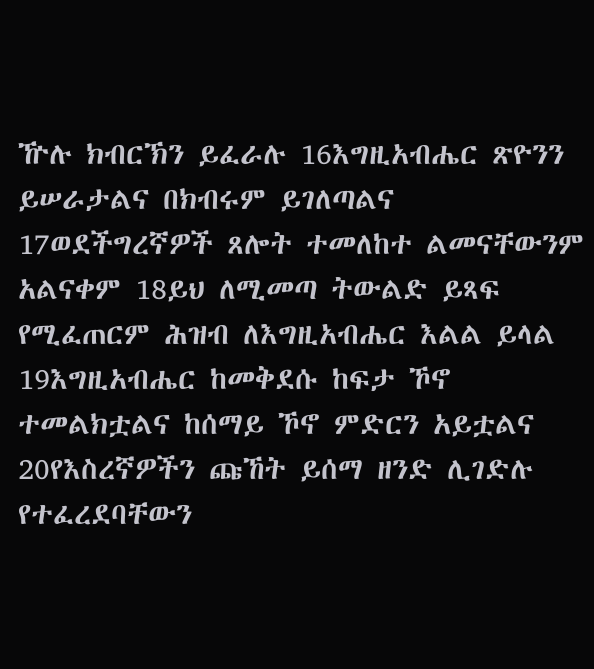ዅሉ ክብርኽን ይፈራሉ 16እግዚአብሔር ጽዮንን ይሠራታልና በክብሩም ይገለጣልና 17ወደችግረኛዎች ጸሎት ተመለከተ ልመናቸውንም አልናቀም 18ይህ ለሚመጣ ትውልድ ይጻፍ የሚፈጠርም ሕዝብ ለእግዚአብሔር እልል ይላል 19እግዚአብሔር ከመቅደሱ ከፍታ ኾኖ ተመልክቷልና ከሰማይ ኾኖ ምድርን አይቷልና 20የእስረኛዎችን ጩኸት ይሰማ ዘንድ ሊገድሉ የተፈረደባቸውን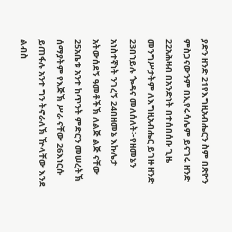ያድን ዘንድ 21የእግዚአብሔርን ስም በጽዮን ምስጋናውንም በኢየሩሳሌም ይናገሩ ዘንድ 22አሕዛብ በአንድነት በተሰበሰቡ ጊዜ መንግሥታትም ለእግዚአብሔር ይገዙ ዘንድ 23በኀይሉ ጐዳና መለሰለት፦የዘመኔን አነስተኛነት ንገረኝ 24በዘመኔ እኩሌታ አትውሰደኝ ዓመቶችኽ ለልጅ ልጅ ናቸው 25አቤቱ አንተ ከጥንት ምድርን መሠረትኽ ሰማያትም የእጅኽ ሥራ ናቸው 26እነርሱ ይጠፋሉ አንተ ግን ትኖራለኽ ዅላቸው እንደ ልብስ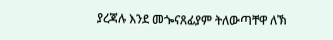ያረጃሉ እንደ መጐናጸፊያም ትለውጣቸዋ ለኽ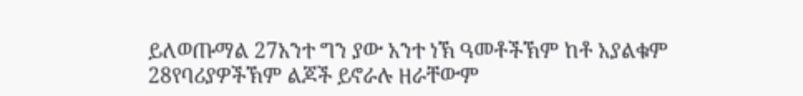ይለወጡማል 27አንተ ግን ያው አንተ ነኽ ዓመቶችኽም ከቶ አያልቁም 28የባሪያዎችኽም ልጆች ይኖራሉ ዘራቸውም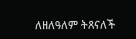ለዘለዓለም ትጸናለች